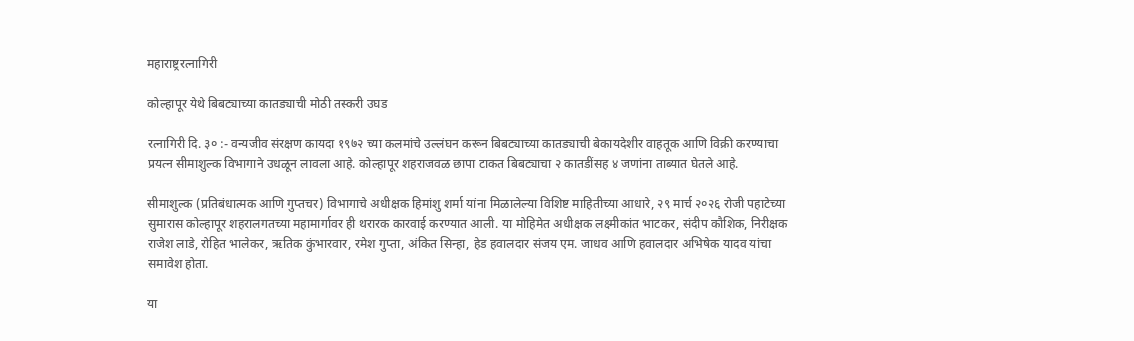महाराष्ट्ररत्नागिरी

कोल्हापूर येथे बिबट्याच्या कातड्याची मोठी तस्करी उघड

रत्नागिरी दि. ३० :- वन्यजीव संरक्षण कायदा १९७२ च्या कलमांचे उल्लंघन करून बिबट्याच्या कातड्याची बेकायदेशीर वाहतूक आणि विक्री करण्याचा प्रयत्न सीमाशुल्क विभागाने उधळून लावला आहे. कोल्हापूर शहराजवळ छापा टाकत बिबट्याचा २ कातडींसह ४ जणांना ताब्यात घेतले आहे.

सीमाशुल्क (प्रतिबंधात्मक आणि गुप्तचर) विभागाचे अधीक्षक हिमांशु शर्मा यांना मिळालेल्या विशिष्ट माहितीच्या आधारे, २९ मार्च २०२६ रोजी पहाटेच्या सुमारास कोल्हापूर शहरालगतच्या महामार्गावर ही थरारक कारवाई करण्यात आली. या मोहिमेत अधीक्षक लक्ष्मीकांत भाटकर, संदीप कौशिक, निरीक्षक राजेश लाडे, रोहित भालेकर, ऋतिक कुंभारवार, रमेश गुप्ता, अंकित सिन्हा, हेड हवालदार संजय एम. जाधव आणि हवालदार अभिषेक यादव यांचा समावेश होता.

या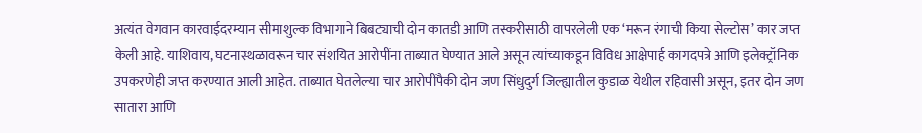अत्यंत वेगवान कारवाईदरम्यान सीमाशुल्क विभागाने बिबट्याची दोन कातडी आणि तस्करीसाठी वापरलेली एक ‘मरून रंगाची किया सेल्टोस’ कार जप्त केली आहे. याशिवाय, घटनास्थळावरून चार संशयित आरोपींना ताब्यात घेण्यात आले असून त्यांच्याकडून विविध आक्षेपार्ह कागदपत्रे आणि इलेक्ट्रॉनिक उपकरणेही जप्त करण्यात आली आहेत. ताब्यात घेतलेल्या चार आरोपींपैकी दोन जण सिंधुदुर्ग जिल्ह्यातील कुडाळ येथील रहिवासी असून, इतर दोन जण सातारा आणि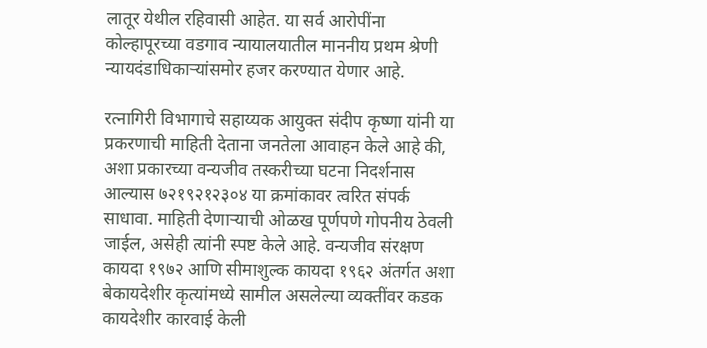लातूर येथील रहिवासी आहेत. या सर्व आरोपींना कोल्हापूरच्या वडगाव न्यायालयातील माननीय प्रथम श्रेणी न्यायदंडाधिकाऱ्यांसमोर हजर करण्यात येणार आहे.

रत्नागिरी विभागाचे सहाय्यक आयुक्त संदीप कृष्णा यांनी या प्रकरणाची माहिती देताना जनतेला आवाहन केले आहे की, अशा प्रकारच्या वन्यजीव तस्करीच्या घटना निदर्शनास आल्यास ७२१९२१२३०४ या क्रमांकावर त्वरित संपर्क साधावा. माहिती देणाऱ्याची ओळख पूर्णपणे गोपनीय ठेवली जाईल, असेही त्यांनी स्पष्ट केले आहे. वन्यजीव संरक्षण कायदा १९७२ आणि सीमाशुल्क कायदा १९६२ अंतर्गत अशा बेकायदेशीर कृत्यांमध्ये सामील असलेल्या व्यक्तींवर कडक कायदेशीर कारवाई केली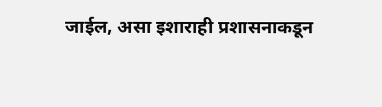जाईल, असा इशाराही प्रशासनाकडून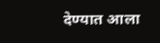देण्यात आला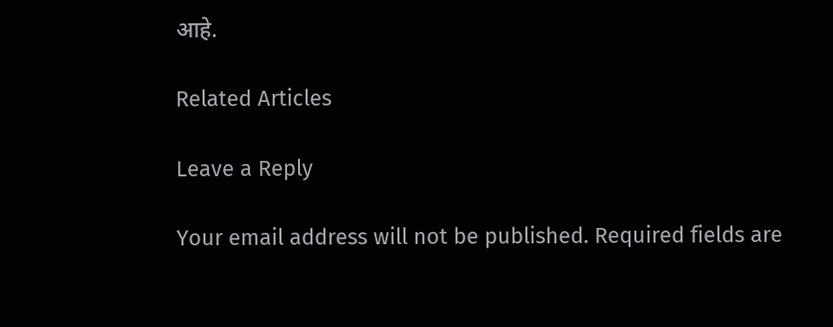आहे.

Related Articles

Leave a Reply

Your email address will not be published. Required fields are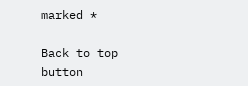marked *

Back to top button